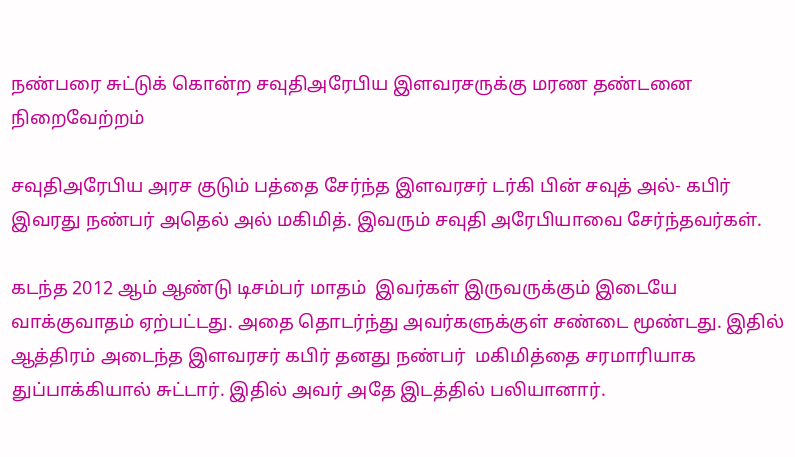நண்பரை சுட்டுக் கொன்ற சவுதிஅரேபிய இளவரசருக்கு மரண தண்டனை நிறைவேற்றம்

சவுதிஅரேபிய அரச குடும் பத்தை சேர்ந்த இளவரசர் டர்கி பின் சவுத் அல்- கபிர்  இவரது நண்பர் அதெல் அல் மகிமித். இவரும் சவுதி அரேபியாவை சேர்ந்தவர்கள்.

கடந்த 2012 ஆம் ஆண்டு டிசம்பர் மாதம்  இவர்கள் இருவருக்கும் இடையே வாக்குவாதம் ஏற்பட்டது. அதை தொடர்ந்து அவர்களுக்குள் சண்டை மூண்டது. இதில் ஆத்திரம் அடைந்த இளவரசர் கபிர் தனது நண்பர்  மகிமித்தை சரமாரியாக துப்பாக்கியால் சுட்டார். இதில் அவர் அதே இடத்தில் பலியானார்.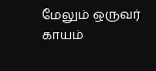மேலும் ஒருவர்  காயம்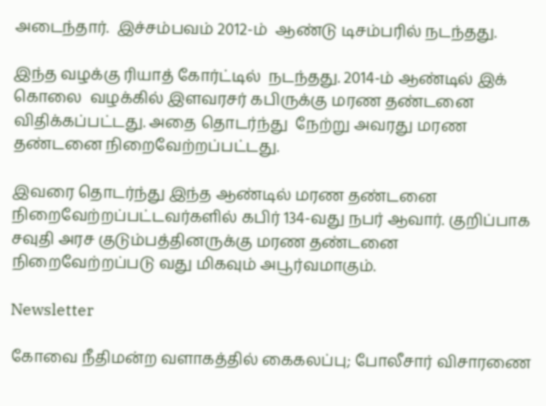அடைந்தார்.  இச்சம்பவம் 2012-ம்  ஆண்டு டிசம்பரில் நடந்தது.

இந்த வழக்கு ரியாத் கோர்ட்டில்  நடந்தது. 2014-ம் ஆண்டில் இக் கொலை  வழக்கில் இளவரசர் கபிருக்கு மரண தண்டனை விதிக்கப்பட்டது. அதை தொடர்ந்து  நேற்று அவரது மரண தண்டனை நிறைவேற்றப்பட்டது.

இவரை தொடர்ந்து இந்த ஆண்டில் மரண தண்டனை நிறைவேற்றப்பட்டவர்களில் கபிர் 134-வது நபர் ஆவார். குறிப்பாக  சவுதி அரச குடும்பத்தினருக்கு மரண தண்டனை நிறைவேற்றப்படு வது மிகவும் அபூர்வமாகும்.

Newsletter

கோவை நீதிமன்ற வளாகத்தில் கைகலப்பு; போலீசார் விசாரணை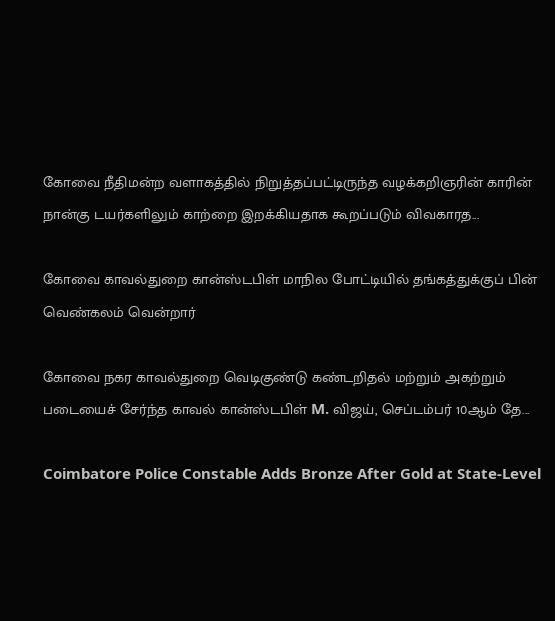கோவை நீதிமன்ற வளாகத்தில் நிறுத்தப்பட்டிருந்த வழக்கறிஞரின் காரின் நான்கு டயர்களிலும் காற்றை இறக்கியதாக கூறப்படும் விவகாரத...

கோவை காவல்துறை கான்ஸ்டபிள் மாநில போட்டியில் தங்கத்துக்குப் பின் வெண்கலம் வென்றார்

கோவை நகர காவல்துறை வெடிகுண்டு கண்டறிதல் மற்றும் அகற்றும் படையைச் சேர்ந்த காவல் கான்ஸ்டபிள் M. விஜய், செப்டம்பர் 10ஆம் தே...

Coimbatore Police Constable Adds Bronze After Gold at State-Level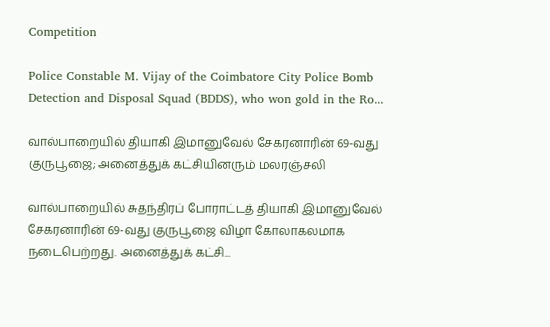Competition

Police Constable M. Vijay of the Coimbatore City Police Bomb Detection and Disposal Squad (BDDS), who won gold in the Ro...

வால்பாறையில் தியாகி இமானுவேல் சேகரனாரின் 69-வது குருபூஜை; அனைத்துக் கட்சியினரும் மலரஞ்சலி

வால்பாறையில் சுதந்திரப் போராட்டத் தியாகி இமானுவேல் சேகரனாரின் 69-வது குருபூஜை விழா கோலாகலமாக நடைபெற்றது. அனைத்துக் கட்சி...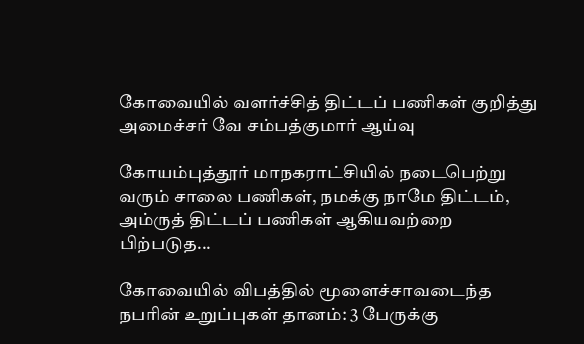கோவையில் வளர்ச்சித் திட்டப் பணிகள் குறித்து அமைச்சர் வே சம்பத்குமார் ஆய்வு

கோயம்புத்தூர் மாநகராட்சியில் நடைபெற்று வரும் சாலை பணிகள், நமக்கு நாமே திட்டம், அம்ருத் திட்டப் பணிகள் ஆகியவற்றை பிற்படுத...

கோவையில் விபத்தில் மூளைச்சாவடைந்த நபரின் உறுப்புகள் தானம்: 3 பேருக்கு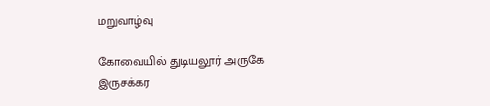மறுவாழ்வு

கோவையில் துடியலூர் அருகே இருசக்கர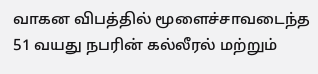வாகன விபத்தில் மூளைச்சாவடைந்த 51 வயது நபரின் கல்லீரல் மற்றும்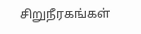சிறுநீரகங்கள்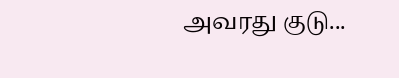அவரது குடு...